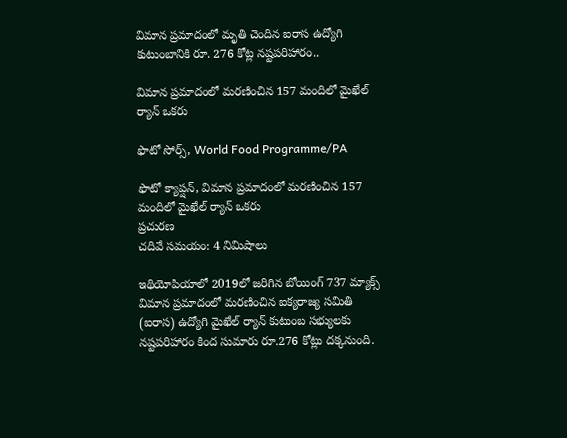విమాన ప్రమాదంలో మృతి చెందిన ఐరాస ఉద్యోగి కుటుంబానికి రూ. 276 కోట్ల నష్టపరిహారం..

విమాన ప్రమాదంలో మరణించిన 157 మందిలో మైఖేల్ ర్యాన్ ఒకరు

ఫొటో సోర్స్, World Food Programme/PA

ఫొటో క్యాప్షన్, విమాన ప్రమాదంలో మరణించిన 157 మందిలో మైఖేల్ ర్యాన్ ఒకరు
ప్రచురణ
చదివే సమయం: 4 నిమిషాలు

ఇథియోపియాలో 2019లో జరిగిన బోయింగ్ 737 మ్యాక్స్ విమాన ప్రమాదంలో మరణించిన ఐక్యరాజ్య సమితి (ఐరాస) ఉద్యోగి మైఖేల్ ర్యాన్ కుటుంబ సభ్యులకు నష్టపరిహారం కింద సుమారు రూ.276 కోట్లు దక్కనుంది.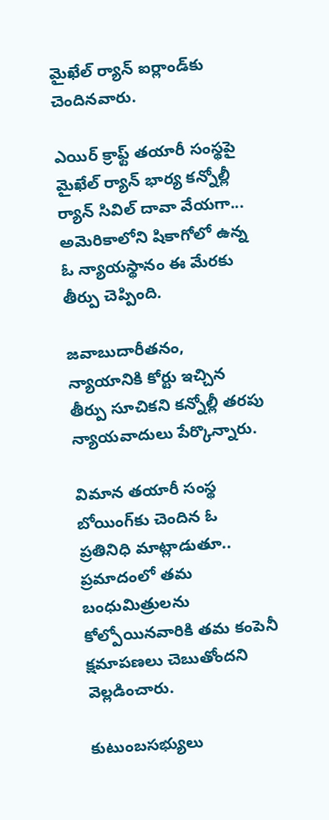మైఖేల్ ర్యాన్ ఐర్లాండ్‌కు చెందినవారు.

ఎయిర్ క్రాఫ్ట్ తయారీ సంస్థపై మైఖేల్ ర్యాన్ భార్య కన్నోల్లీ ర్యాన్ సివిల్ దావా వేయగా... అమెరికాలోని షికాగోలో ఉన్న ఓ న్యాయస్థానం ఈ మేరకు తీర్పు చెప్పింది.

జవాబుదారీతనం, న్యాయానికి కోర్టు ఇచ్చిన తీర్పు సూచికని కన్నోల్లీ తరపు న్యాయవాదులు పేర్కొన్నారు.

విమాన తయారీ సంస్థ బోయింగ్‌కు చెందిన ఓ ప్రతినిధి మాట్లాడుతూ.. ప్రమాదంలో తమ బంధుమిత్రులను కోల్పోయినవారికి తమ కంపెనీ క్షమాపణలు చెబుతోందని వెల్లడించారు.

కుటుంబసభ్యులు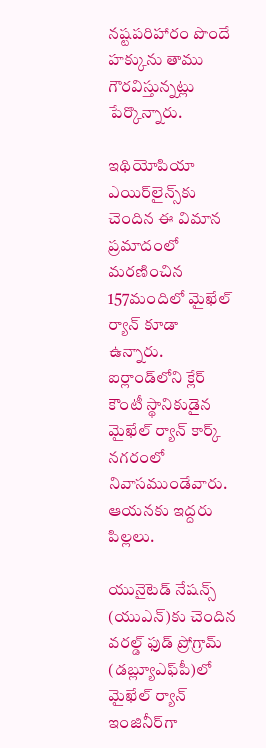నష్టపరిహారం పొందే హక్కును తాము గౌరవిస్తున్నట్లు పేర్కొన్నారు.

ఇథియోపియా ఎయిర్‌లైన్స్‌కు చెందిన ఈ విమాన ప్రమాదంలో మరణించిన 157మందిలో మైఖేల్ ర్యాన్ కూడా ఉన్నారు. ఐర్లాండ్‌లోని క్లేర్ కౌంటీ స్థానికుడైన మైఖేల్ ర్యాన్ కార్క్ నగరంలో నివాసముండేవారు. ఆయనకు ఇద్దరు పిల్లలు.

యునైటెడ్ నేషన్స్ (యుఎన్)కు చెందిన వరల్డ్ ఫుడ్ ప్రోగ్రామ్‌ (డబ్ల్యూఎఫ్‌పీ)లో మైఖేల్ ర్యాన్ ఇంజినీర్‌గా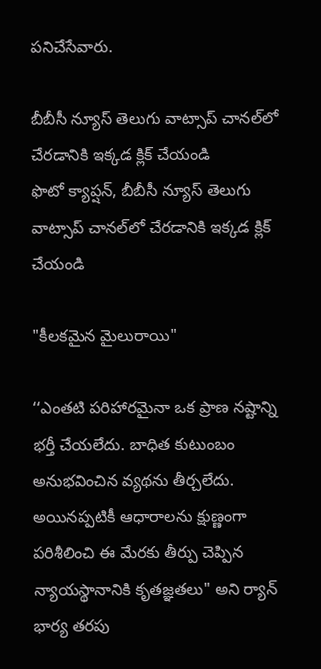పనిచేసేవారు.

బీబీసీ న్యూస్ తెలుగు వాట్సాప్ చానల్‌లో చేరడానికి ఇక్కడ క్లిక్ చేయండి
ఫొటో క్యాప్షన్, బీబీసీ న్యూస్ తెలుగు వాట్సాప్ చానల్‌లో చేరడానికి ఇక్కడ క్లిక్ చేయండి

"కీలకమైన మైలురాయి"

‘‘ఎంతటి పరిహారమైనా ఒక ప్రాణ నష్టాన్ని భర్తీ చేయలేదు. బాధిత కుటుంబం అనుభవించిన వ్యథను తీర్చలేదు. అయినప్పటికీ ఆధారాలను క్షుణ్ణంగా పరిశీలించి ఈ మేరకు తీర్పు చెప్పిన న్యాయస్థానానికి కృతజ్ఞతలు" అని ర్యాన్ భార్య తరపు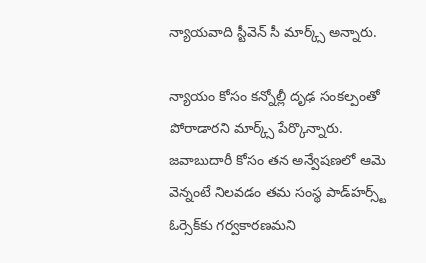న్యాయవాది స్టీవెన్ సీ మార్క్స్ అన్నారు.

న్యాయం కోసం కన్నోల్లీ దృఢ సంకల్పంతో పోరాడారని మార్క్స్ పేర్కొన్నారు. జవాబుదారీ కోసం తన అన్వేషణలో ఆమె వెన్నంటే నిలవడం తమ సంస్థ పాడ్‌హర్స్ట్ ఓర్సెక్‌కు గర్వకారణమని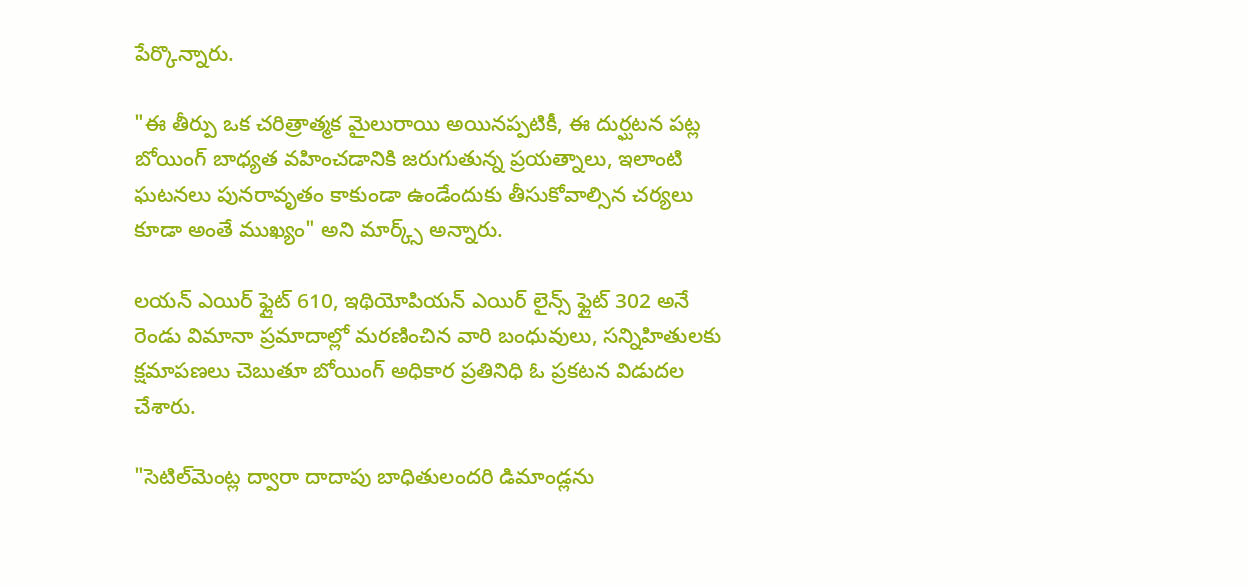పేర్కొన్నారు.

"ఈ తీర్పు ఒక చరిత్రాత్మక మైలురాయి అయినప్పటికీ, ఈ దుర్ఘటన పట్ల బోయింగ్‌ బాధ్యత వహించడానికి జరుగుతున్న ప్రయత్నాలు, ఇలాంటి ఘటనలు పునరావృతం కాకుండా ఉండేందుకు తీసుకోవాల్సిన చర్యలు కూడా అంతే ముఖ్యం" అని మార్క్స్ అన్నారు.

లయన్ ఎయిర్ ఫ్లైట్ 610, ఇథియోపియన్ ఎయిర్ లైన్స్ ఫ్లైట్ 302 అనే రెండు విమానా ప్రమాదాల్లో మరణించిన వారి బంధువులు, సన్నిహితులకు క్షమాపణలు చెబుతూ బోయింగ్ అధికార ప్రతినిధి ఓ ప్రకటన విడుదల చేశారు.

"సెటిల్‌మెంట్ల ద్వారా దాదాపు బాధితులందరి డిమాండ్లను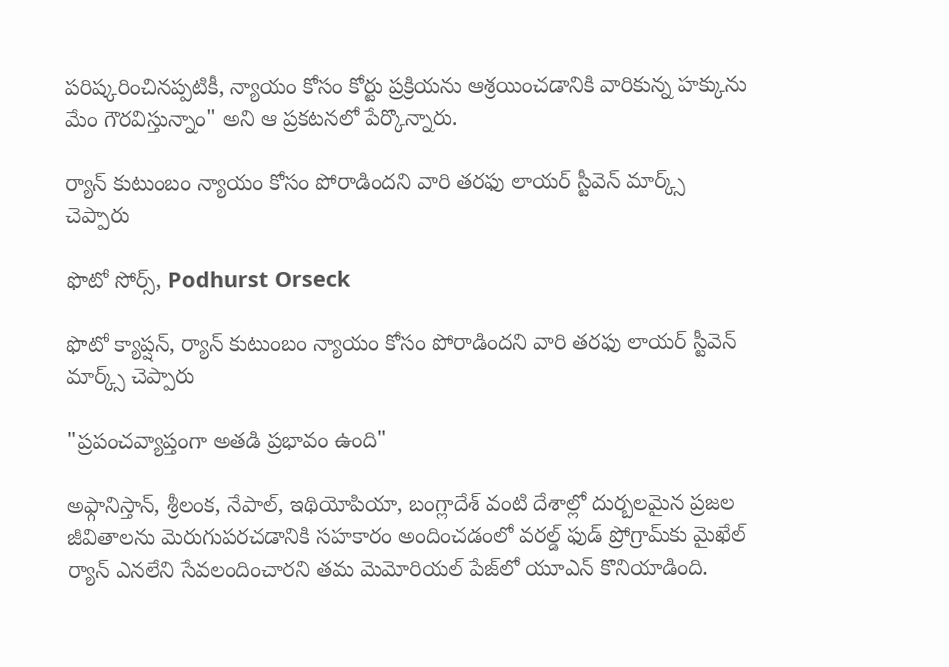పరిష్కరించినప్పటికీ, న్యాయం కోసం కోర్టు ప్రక్రియను ఆశ్రయించడానికి వారికున్న హక్కును మేం గౌరవిస్తున్నాం" అని ఆ ప్రకటనలో పేర్కొన్నారు.

ర్యాన్ కుటుంబం న్యాయం కోసం పోరాడిందని వారి తరఫు లాయర్ స్టీవెన్ మార్క్స్ చెప్పారు

ఫొటో సోర్స్, Podhurst Orseck

ఫొటో క్యాప్షన్, ర్యాన్ కుటుంబం న్యాయం కోసం పోరాడిందని వారి తరఫు లాయర్ స్టీవెన్ మార్క్స్ చెప్పారు

"ప్రపంచవ్యాప్తంగా అతడి ప్రభావం ఉంది"

అఫ్గానిస్తాన్, శ్రీలంక, నేపాల్, ఇథియోపియా, బంగ్లాదేశ్‌ వంటి దేశాల్లో దుర్బలమైన ప్రజల జీవితాలను మెరుగుపరచడానికి సహకారం అందించడంలో వరల్డ్ ఫుడ్ ప్రోగ్రామ్‌కు మైఖేల్ ర్యాన్ ఎనలేని సేవలందించారని తమ మెమోరియల్ పేజ్‌లో యూఎన్ కొనియాడింది.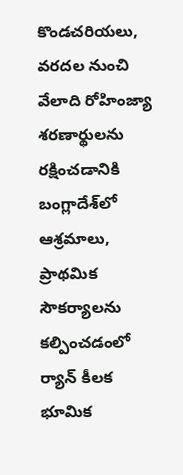కొండచరియలు, వరదల నుంచి వేలాది రోహింజ్యా శరణార్థులను రక్షించడానికి బంగ్లాదేశ్‌లో ఆశ్రమాలు, ప్రాథమిక సౌకర్యాలను కల్పించడంలో ర్యాన్ కీలక భూమిక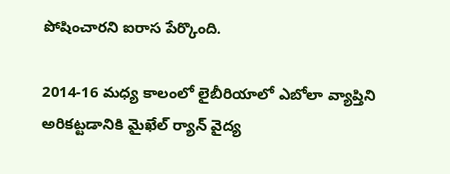పోషించారని ఐరాస పేర్కొంది.

2014-16 మధ్య కాలంలో లైబీరియాలో ఎబోలా వ్యాప్తిని అరికట్టడానికి మైఖేల్ ర్యాన్ వైద్య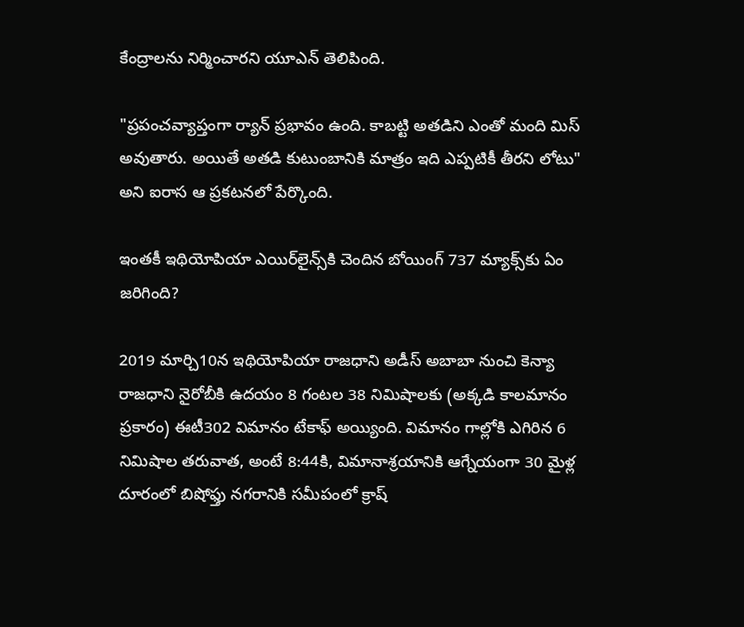కేంద్రాలను నిర్మించారని యూఎన్ తెలిపింది.

"ప్రపంచవ్యాప్తంగా ర్యాన్ ప్రభావం ఉంది. కాబట్టి అతడిని ఎంతో మంది మిస్ అవుతారు. అయితే అతడి కుటుంబానికి మాత్రం ఇది ఎప్పటికీ తీరని లోటు" అని ఐరాస ఆ ప్రకటనలో పేర్కొంది.

ఇంతకీ ఇథియోపియా ఎయిర్‌లైన్స్‌కి చెందిన బోయింగ్ 737 మ్యాక్స్‌కు ఏం జరిగింది?

2019 మార్చి10న ఇథియోపియా రాజధాని అడీస్ అబాబా నుంచి కెన్యా రాజధాని నైరోబీకి ఉదయం 8 గంటల 38 నిమిషాలకు (అక్కడి కాలమానం ప్రకారం) ఈటీ302 విమానం టేకాఫ్ అయ్యింది. విమానం గాల్లోకి ఎగిరిన 6 నిమిషాల తరువాత, అంటే 8:44కి, విమానాశ్రయానికి ఆగ్నేయంగా 30 మైళ్ల దూరంలో బిషోఫ్తు నగరానికి సమీపంలో క్రాష్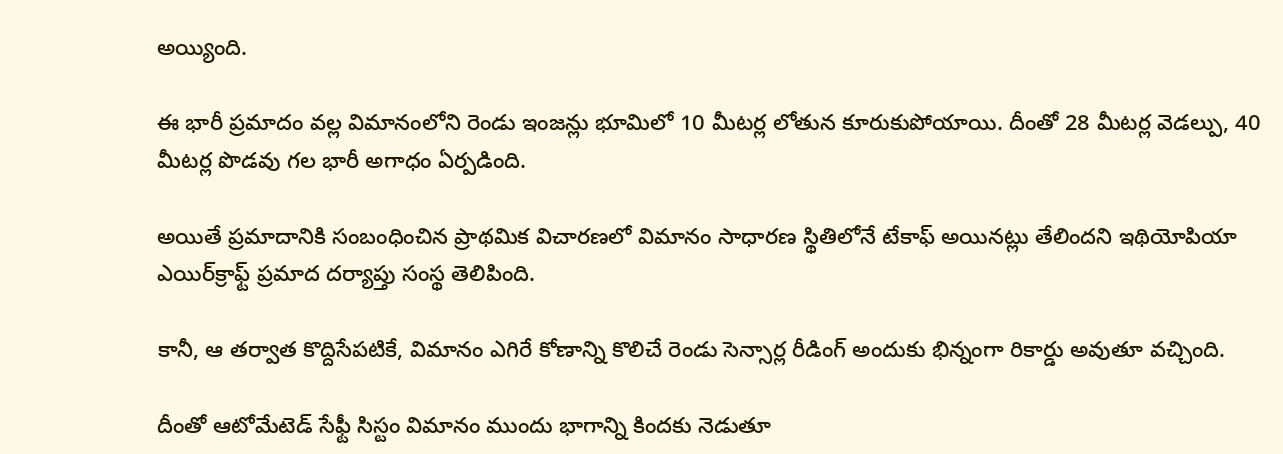అయ్యింది.

ఈ భారీ ప్రమాదం వల్ల విమానంలోని రెండు ఇంజన్లు భూమిలో 10 మీటర్ల లోతున కూరుకుపోయాయి. దీంతో 28 మీటర్ల వెడల్పు, 40 మీటర్ల పొడవు గల భారీ అగాధం ఏర్పడింది.

అయితే ప్రమాదానికి సంబంధించిన ప్రాథమిక విచారణలో విమానం సాధారణ స్థితిలోనే టేకాఫ్ అయినట్లు తేలిందని ఇథియోపియా ఎయిర్‌క్రాఫ్ట్ ప్రమాద దర్యాప్తు సంస్థ తెలిపింది.

కానీ, ఆ తర్వాత కొద్దిసేపటికే, విమానం ఎగిరే కోణాన్ని కొలిచే రెండు సెన్సార్ల రీడింగ్ అందుకు భిన్నంగా రికార్డు అవుతూ వచ్చింది.

దీంతో ఆటోమేటెడ్ సేఫ్టీ సిస్టం విమానం ముందు భాగాన్ని కిందకు నెడుతూ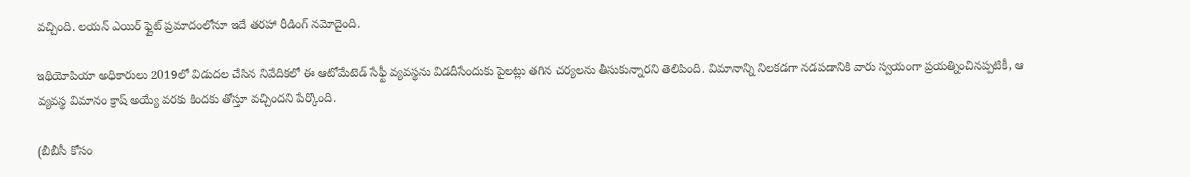వచ్చింది. లయన్ ఎయిర్ ఫ్లైట్ ప్రమాదంలోనూ ఇదే తరహా రీడింగ్ నమోదైంది.

ఇథియోపియా అధికారులు 2019లో విడుదల చేసిన నివేదికలో ఈ ఆటోమేటెడ్ సేఫ్టీ వ్యవస్థను విడదీసేందుకు పైలట్లు తగిన చర్యలను తీసుకున్నారని తెలిపింది. విమానాన్ని నిలకడగా నడపడానికి వారు స్వయంగా ప్రయత్నించినప్పటికీ, ఆ వ్యవస్థ విమానం క్రాష్ అయ్యే వరకు కిందకు తోస్తూ వచ్చిందని పేర్కొంది.

(బీబీసీ కోసం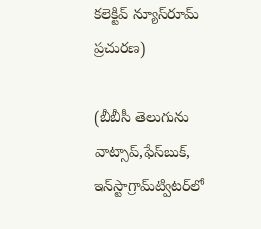కలెక్టివ్ న్యూస్‌రూమ్ ప్రచురణ)

(బీబీసీ తెలుగును వాట్సాప్‌,ఫేస్‌బుక్, ఇన్‌స్టాగ్రామ్‌ట్విటర్‌లో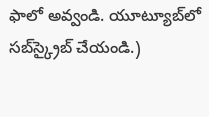ఫాలో అవ్వండి. యూట్యూబ్‌లో సబ్‌స్క్రైబ్ చేయండి.)